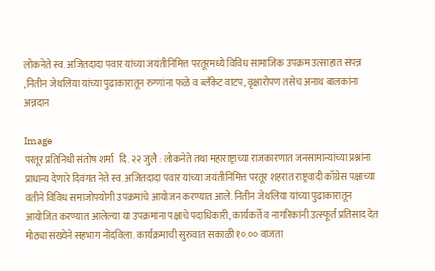लोकनेते स्व. अजितदादा पवार यांच्या जयंतीनिमित्त परतूरमध्ये विविध सामाजिक उपक्रम उत्साहात संपन्न ,नितीन जेथलिया यांच्या पुढाकारातून रुग्णांना फळे व ब्लँकेट वाटप, वृक्षारोपण तसेच अनाथ बालकांना अन्नदान

Image
परतूर प्रतिनिधी संतोष शर्मा   दि. २२ जुलै : लोकनेते तथा महाराष्ट्राच्या राजकारणात जनसामान्यांच्या प्रश्नांना प्राधान्य देणारे दिवंगत नेते स्व. अजितदादा पवार यांच्या जयंतीनिमित्त परतूर शहरात राष्ट्रवादी काँग्रेस पक्षाच्या वतीने विविध समाजोपयोगी उपक्रमांचे आयोजन करण्यात आले. नितीन जेथलिया यांच्या पुढाकारातून आयोजित करण्यात आलेल्या या उपक्रमांना पक्षाचे पदाधिकारी, कार्यकर्ते व नागरिकांनी उत्स्फूर्त प्रतिसाद देत मोठ्या संख्येने सहभाग नोंदविला. कार्यक्रमाची सुरुवात सकाळी १०.०० वाजता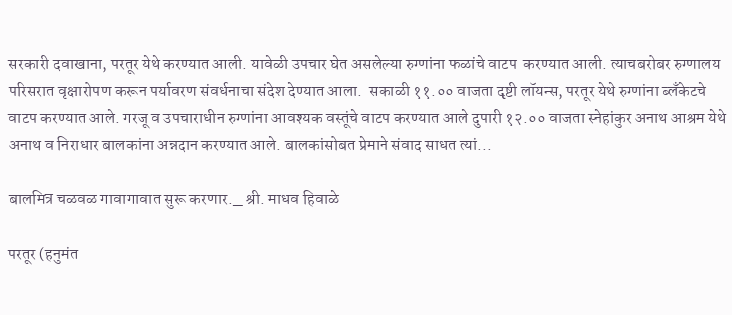सरकारी दवाखाना, परतूर येथे करण्यात आली. यावेळी उपचार घेत असलेल्या रुग्णांना फळांचे वाटप  करण्यात आली. त्याचबरोबर रुग्णालय परिसरात वृक्षारोपण करून पर्यावरण संवर्धनाचा संदेश देण्यात आला.  सकाळी ११.०० वाजता दृष्टी लॉयन्स, परतूर येथे रुग्णांना ब्लँकेटचे वाटप करण्यात आले. गरजू व उपचाराधीन रुग्णांना आवश्यक वस्तूंचे वाटप करण्यात आले दुपारी १२.०० वाजता स्नेहांकुर अनाथ आश्रम येथे अनाथ व निराधार बालकांना अन्नदान करण्यात आले. बालकांसोबत प्रेमाने संवाद साधत त्यां...

बालमित्र चळवळ गावागावात सुरू करणार._ श्री. माधव हिवाळे

परतूर (हनुमंत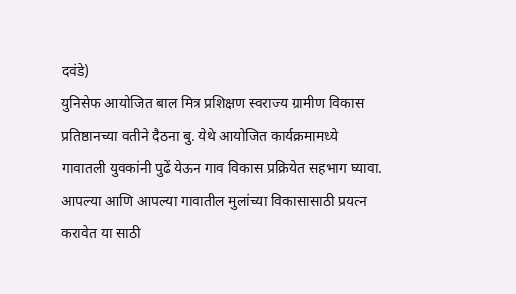दवंडे)
युनिसेफ आयोजित बाल मित्र प्रशिक्षण स्वराज्य ग्रामीण विकास प्रतिष्ठानच्या वतीने दैठना बु. येथे आयोजित कार्यक्रमामध्ये
गावातली युवकांनी पुढें येऊन गाव विकास प्रक्रियेत सहभाग घ्यावा. आपल्या आणि आपल्या गावातील मुलांच्या विकासासाठी प्रयत्न करावेत या साठी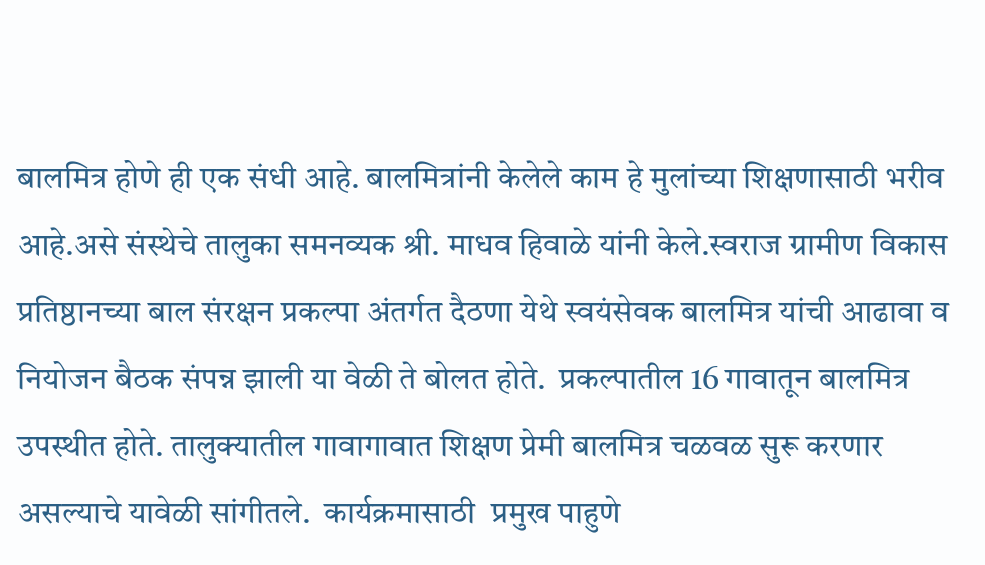बालमित्र होणे ही एक संधी आहे. बालमित्रांनी केलेले काम हे मुलांच्या शिक्षणासाठी भरीव आहे.असे संस्थेचे तालुका समनव्यक श्री. माधव हिवाळे यांनी केले.स्वराज ग्रामीण विकास प्रतिष्ठानच्या बाल संरक्षन प्रकल्पा अंतर्गत दैठणा येथे स्वयंसेवक बालमित्र यांची आढावा व नियोजन बैठक संपन्न झाली या वेळी ते बोलत होते.  प्रकल्पातील 16 गावातून बालमित्र उपस्थीत होते. तालुक्यातील गावागावात शिक्षण प्रेमी बालमित्र चळवळ सुरू करणार असल्याचे यावेळी सांगीतले.  कार्यक्रमासाठी  प्रमुख पाहुणे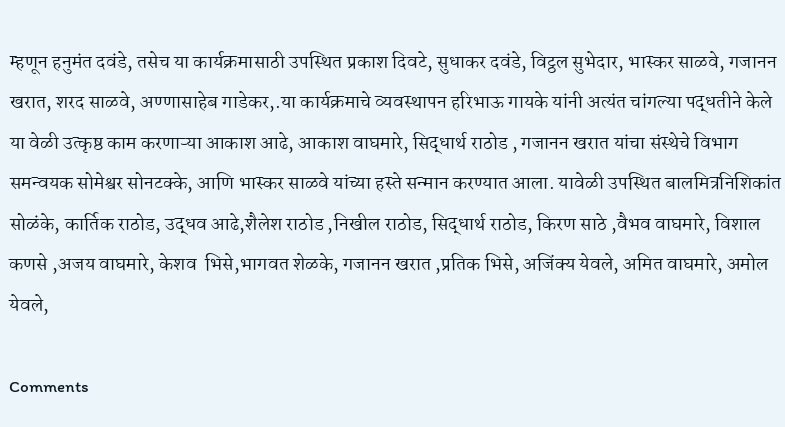म्हणून हनुमंत दवंडे, तसेच या कार्यक्रमासाठी उपस्थित प्रकाश दिवटे, सुधाकर दवंडे, विट्ठल सुभेदार, भास्कर साळवे, गजानन खरात, शरद साळवे, अण्णासाहेब गाडेकर,.या कार्यक्रमाचे व्यवस्थापन हरिभाऊ गायके यांनी अत्यंत चांगल्या पद्धतीने केले  या वेळी उत्कृष्ठ काम करणाऱ्या आकाश आढे, आकाश वाघमारे, सिद्धार्थ राठोड , गजानन खरात यांचा संस्थेचे विभाग समन्वयक सोमेश्वर सोनटक्के, आणि भास्कर साळवे यांच्या हस्ते सन्मान करण्यात आला. यावेळी उपस्थित बालमित्रनिशिकांत सोळंके, कार्तिक राठोड, उद्धव आढे,शैलेश राठोड ,निखील राठोड, सिद्धार्थ राठोड, किरण साठे ,वैभव वाघमारे, विशाल कणसे ,अजय वाघमारे, केशव  भिसे,भागवत शेळके, गजानन खरात ,प्रतिक भिसे, अजिंक्य येवले, अमित वाघमारे, अमोल येवले,

Comments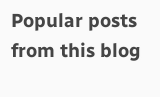Popular posts from this blog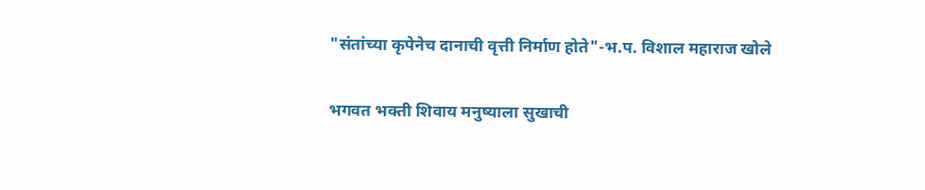"संतांच्या कृपेनेच दानाची वृत्ती निर्माण होते"-भ.प. विशाल महाराज खोले

भगवत भक्ती शिवाय मनुष्याला सुखाची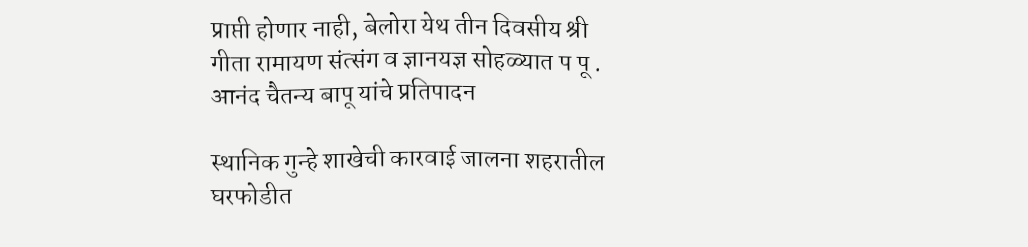प्राप्ती होणार नाही, बेलोरा येथ तीन दिवसीय श्री गीता रामायण संत्संग व ज्ञानयज्ञ सोहळ्यात प पू . आनंद चैतन्य बापू यांचे प्रतिपादन

स्थानिक गुन्हे शाखेची कारवाई जालना शहरातील घरफोडीत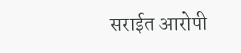सराईत आरोपी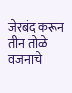जेरबंद करून तीन तोळे वजनाचे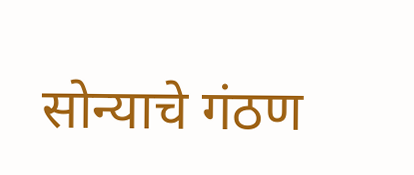सोन्याचे गंठण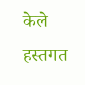केले हस्तगत